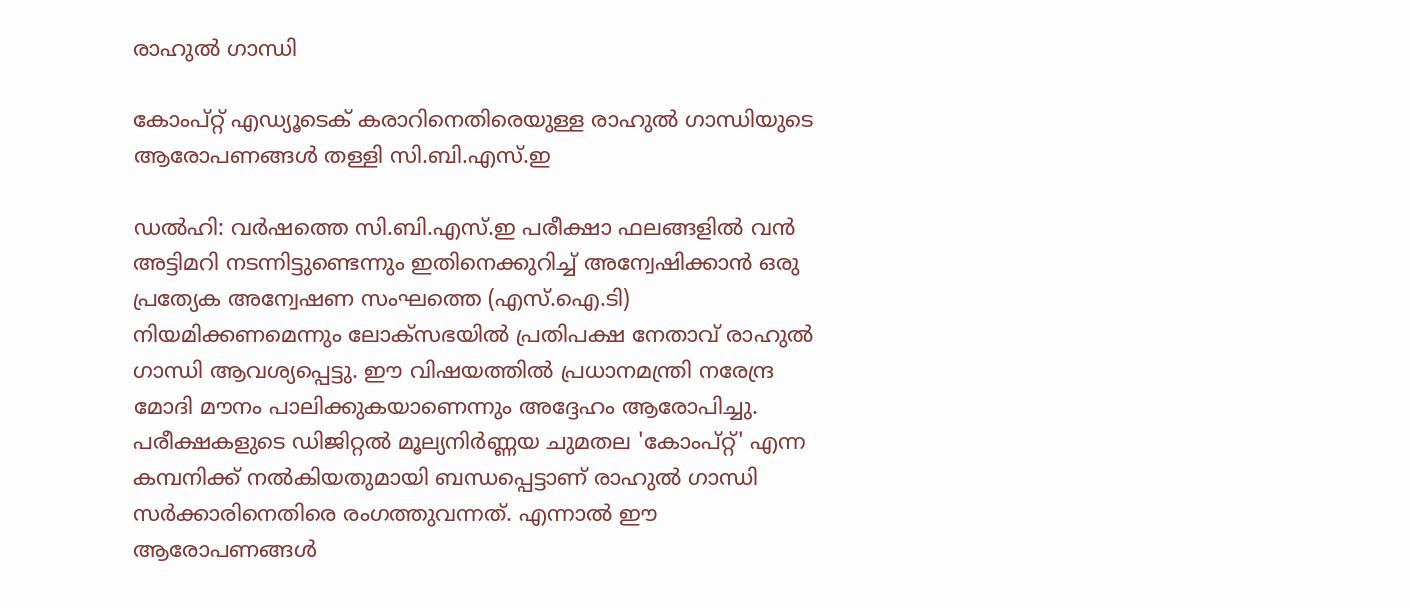രാഹുൽ ഗാന്ധി

കോംപ്റ്റ് എഡ്യൂടെക് കരാറിനെതിരെയുള്ള രാഹുൽ ഗാന്ധിയുടെ ആരോപണങ്ങൾ തള്ളി സി.ബി.എസ്.ഇ

ഡൽഹി: വർഷത്തെ സി.ബി.എസ്.ഇ പരീക്ഷാ ഫലങ്ങളിൽ വൻ അട്ടിമറി നടന്നിട്ടുണ്ടെന്നും ഇതിനെക്കുറിച്ച് അന്വേഷിക്കാൻ ഒരു പ്രത്യേക അന്വേഷണ സംഘത്തെ (എസ്.ഐ.ടി) നിയമിക്കണമെന്നും ലോക്‌സഭയിൽ പ്രതിപക്ഷ നേതാവ് രാഹുൽ ഗാന്ധി ആവശ്യപ്പെട്ടു. ഈ വിഷയത്തിൽ പ്രധാനമന്ത്രി നരേന്ദ്ര മോദി മൗനം പാലിക്കുകയാണെന്നും അദ്ദേഹം ആരോപിച്ചു. പരീക്ഷകളുടെ ഡിജിറ്റൽ മൂല്യനിർണ്ണയ ചുമതല 'കോംപ്റ്റ്' എന്ന കമ്പനിക്ക് നൽകിയതുമായി ബന്ധപ്പെട്ടാണ് രാഹുൽ ഗാന്ധി സർക്കാരിനെതിരെ രംഗത്തുവന്നത്. എന്നാൽ ഈ ആരോപണങ്ങൾ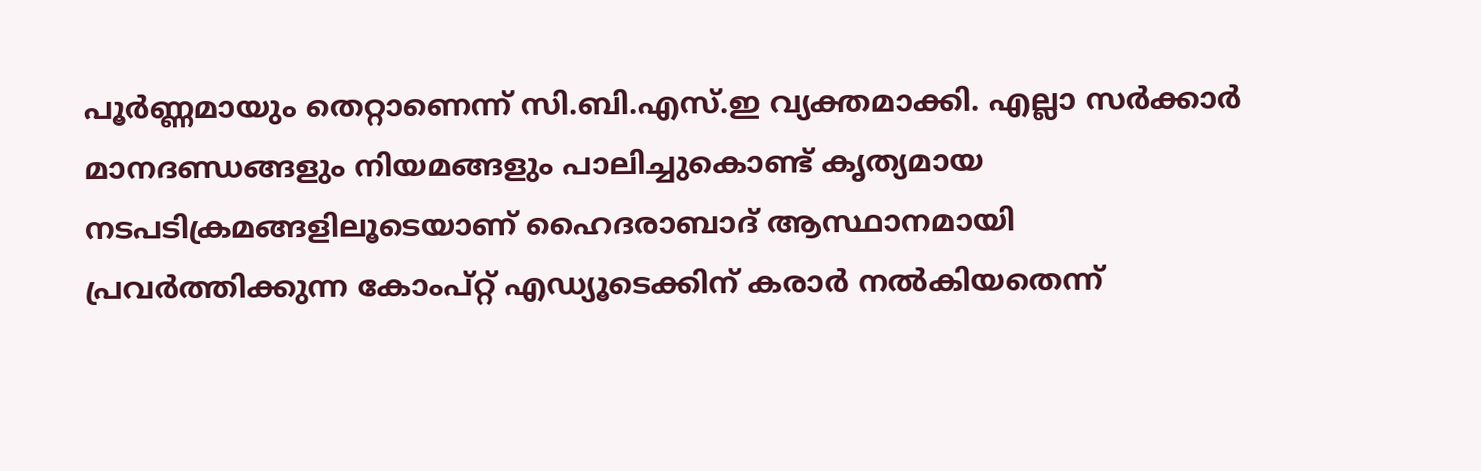പൂർണ്ണമായും തെറ്റാണെന്ന് സി.ബി.എസ്.ഇ വ്യക്തമാക്കി. എല്ലാ സർക്കാർ മാനദണ്ഡങ്ങളും നിയമങ്ങളും പാലിച്ചുകൊണ്ട് കൃത്യമായ നടപടിക്രമങ്ങളിലൂടെയാണ് ഹൈദരാബാദ് ആസ്ഥാനമായി പ്രവർത്തിക്കുന്ന കോംപ്റ്റ് എഡ്യൂടെക്കിന് കരാർ നൽകിയതെന്ന്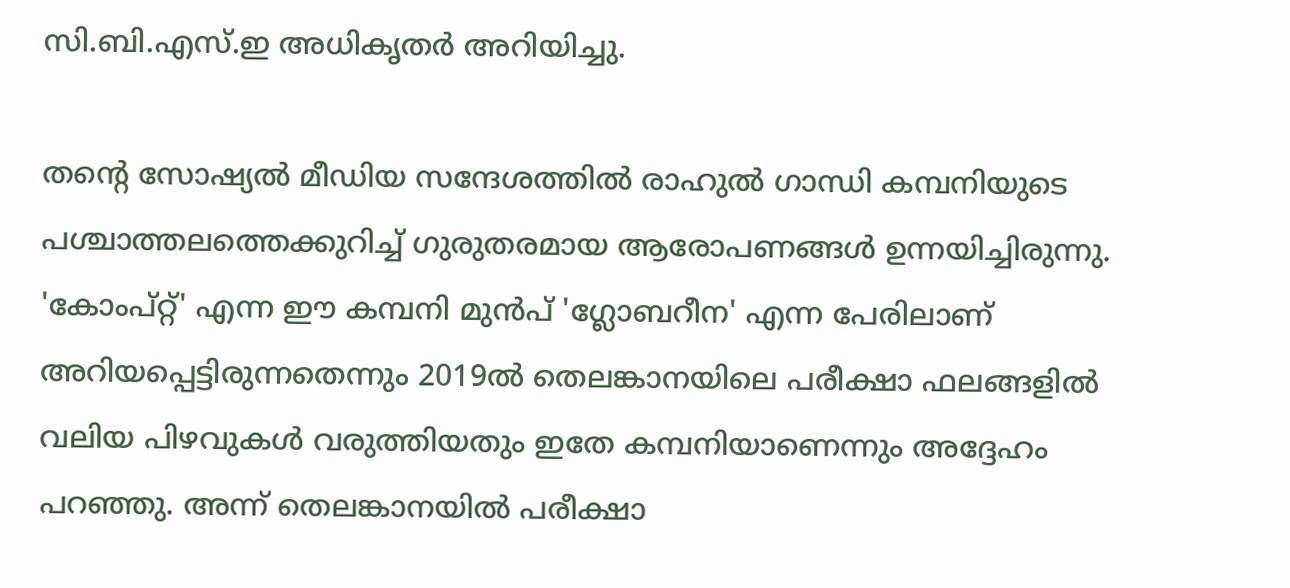സി.ബി.എസ്.ഇ അധികൃതർ അറിയിച്ചു.

തന്റെ സോഷ്യൽ മീഡിയ സന്ദേശത്തിൽ രാഹുൽ ഗാന്ധി കമ്പനിയുടെ പശ്ചാത്തലത്തെക്കുറിച്ച് ഗുരുതരമായ ആരോപണങ്ങൾ ഉന്നയിച്ചിരുന്നു. 'കോംപ്റ്റ്' എന്ന ഈ കമ്പനി മുൻപ് 'ഗ്ലോബറീന' എന്ന പേരിലാണ് അറിയപ്പെട്ടിരുന്നതെന്നും 2019ൽ തെലങ്കാനയിലെ പരീക്ഷാ ഫലങ്ങളിൽ വലിയ പിഴവുകൾ വരുത്തിയതും ഇതേ കമ്പനിയാണെന്നും അദ്ദേഹം പറഞ്ഞു. അന്ന് തെലങ്കാനയിൽ പരീക്ഷാ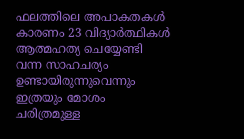ഫലത്തിലെ അപാകതകൾ കാരണം 23 വിദ്യാർത്ഥികൾ ആത്മഹത്യ ചെയ്യേണ്ടി വന്ന സാഹചര്യം ഉണ്ടായിരുന്നുവെന്നും ഇത്രയും മോശം ചരിത്രമുള്ള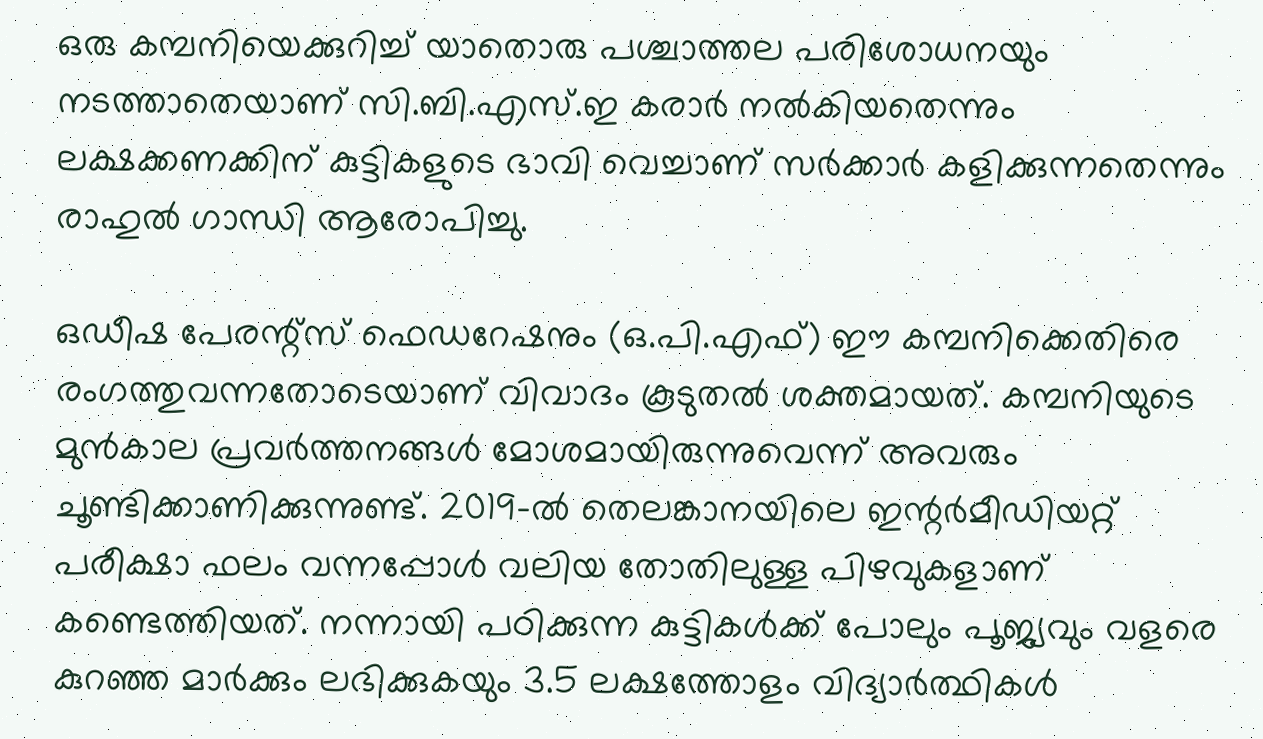ഒരു കമ്പനിയെക്കുറിച്ച് യാതൊരു പശ്ചാത്തല പരിശോധനയും നടത്താതെയാണ് സി.ബി.എസ്.ഇ കരാർ നൽകിയതെന്നും ലക്ഷക്കണക്കിന് കുട്ടികളുടെ ഭാവി വെച്ചാണ് സർക്കാർ കളിക്കുന്നതെന്നും രാഹുൽ ഗാന്ധി ആരോപിച്ചു.

ഒഡീഷ പേരന്റ്സ് ഫെഡറേഷനും (ഒ.പി.എഫ്) ഈ കമ്പനിക്കെതിരെ രംഗത്തുവന്നതോടെയാണ് വിവാദം കൂടുതൽ ശക്തമായത്. കമ്പനിയുടെ മുൻകാല പ്രവർത്തനങ്ങൾ മോശമായിരുന്നുവെന്ന് അവരും ചൂണ്ടിക്കാണിക്കുന്നുണ്ട്. 2019-ൽ തെലങ്കാനയിലെ ഇന്റർമീഡിയറ്റ് പരീക്ഷാ ഫലം വന്നപ്പോൾ വലിയ തോതിലുള്ള പിഴവുകളാണ് കണ്ടെത്തിയത്. നന്നായി പഠിക്കുന്ന കുട്ടികൾക്ക് പോലും പൂജ്യവും വളരെ കുറഞ്ഞ മാർക്കും ലഭിക്കുകയും 3.5 ലക്ഷത്തോളം വിദ്യാർത്ഥികൾ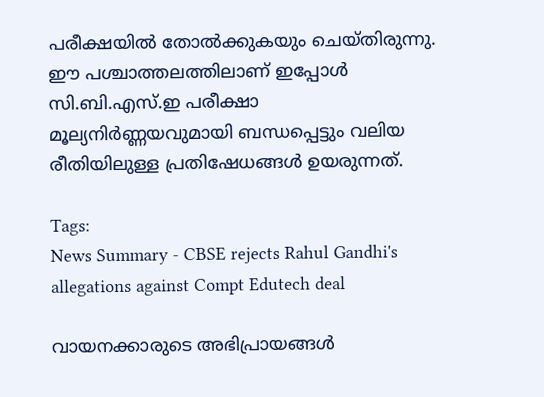പരീക്ഷയിൽ തോൽക്കുകയും ചെയ്തിരുന്നു. ഈ പശ്ചാത്തലത്തിലാണ് ഇപ്പോൾ സി.ബി.എസ്.ഇ പരീക്ഷാ മൂല്യനിർണ്ണയവുമായി ബന്ധപ്പെട്ടും വലിയ രീതിയിലുള്ള പ്രതിഷേധങ്ങൾ ഉയരുന്നത്.

Tags:
News Summary - CBSE rejects Rahul Gandhi's allegations against Compt Edutech deal

വായനക്കാരുടെ അഭിപ്രായങ്ങള്‍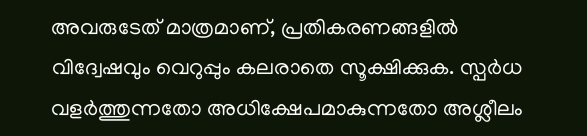അവരുടേത് മാത്രമാണ്, പ്രതികരണങ്ങളിൽ വിദ്വേഷവും വെറുപ്പും കലരാതെ സൂക്ഷിക്കുക. സ്പർധ വളർത്തുന്നതോ അധിക്ഷേപമാകുന്നതോ അശ്ലീലം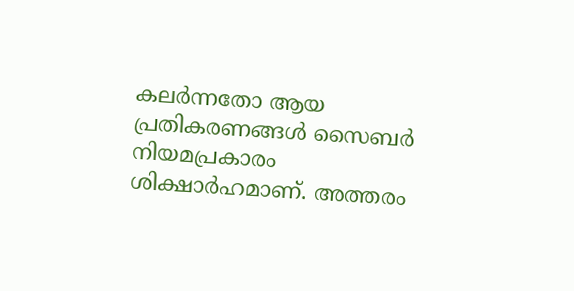കലർന്നതോ ആയ പ്രതികരണങ്ങൾ സൈബർ നിയമപ്രകാരം ശിക്ഷാർഹമാണ്. അത്തരം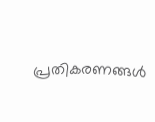പ്രതികരണങ്ങൾ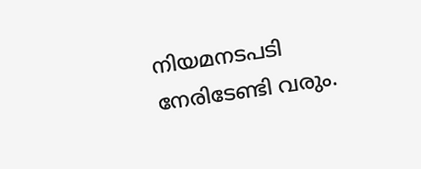നിയമനടപടി നേരിടേണ്ടി വരും.